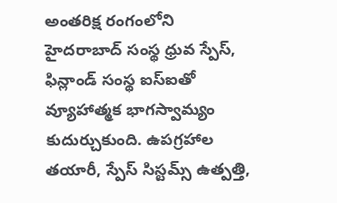అంతరిక్ష రంగంలోని హైదరాబాద్ సంస్థ ధ్రువ స్పేస్, ఫిన్లాండ్ సంస్థ ఐస్ఐతో వ్యూహాత్మక భాగస్వామ్యం కుదుర్చుకుంది. ఉపగ్రహాల తయారీ, స్పేస్ సిస్టమ్స్ ఉత్పత్తి,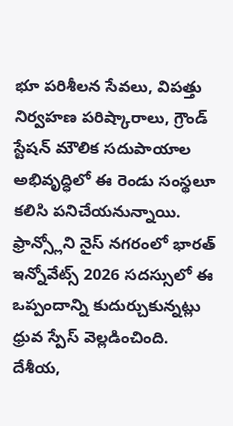భూ పరిశీలన సేవలు, విపత్తు నిర్వహణ పరిష్కారాలు, గ్రౌండ్ స్టేషన్ మౌలిక సదుపాయాల అభివృద్ధిలో ఈ రెండు సంస్థలూ కలిసి పనిచేయనున్నాయి. ఫ్రాన్స్లోని నైస్ నగరంలో భారత్ ఇన్నోవేట్స్ 2026 సదస్సులో ఈ ఒప్పందాన్ని కుదుర్చుకున్నట్లు ధ్రువ స్పేస్ వెల్లడించింది.
దేశీయ,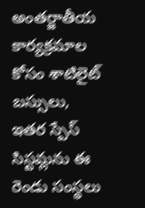అంతర్జాతీయ కార్యక్రమాల కోసం శాటిలైట్ బస్సులు, ఇతర స్పేస్ సిస్టమ్లను ఈ రెండు సంస్థలు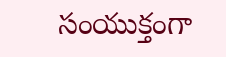సంయుక్తంగా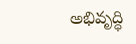అభివృద్ధి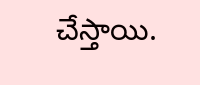చేస్తాయి.